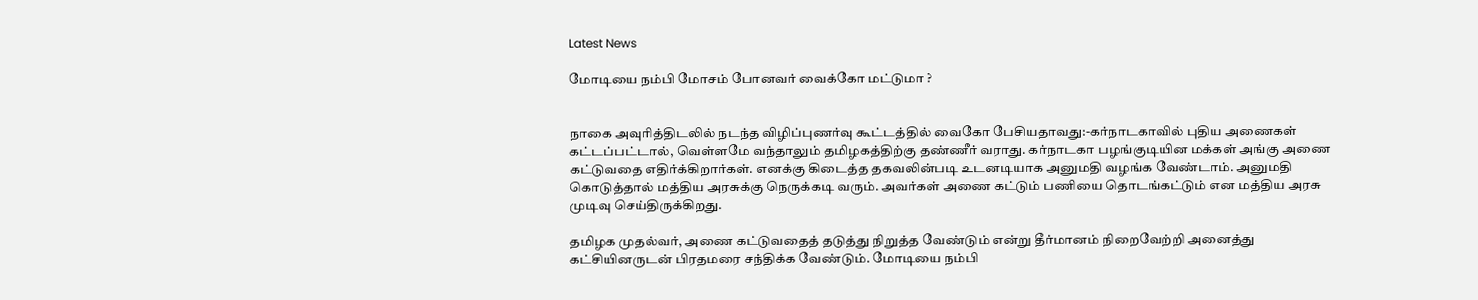Latest News

மோடியை நம்பி மோசம் போனவர் வைக்கோ மட்டுமா ?


நாகை அவுரித்திடலில் நடந்த விழிப்புணர்வு கூட்டத்தில் வைகோ பேசியதாவது:-கர்நாடகாவில் புதிய அணைகள் கட்டப்பட்டால், வெள்ளமே வந்தாலும் தமிழகத்திற்கு தண்ணீர் வராது. கர்நாடகா பழங்குடியின மக்கள் அங்கு அணை கட்டுவதை எதிர்க்கிறார்கள். எனக்கு கிடைத்த தகவலின்படி உடனடியாக அனுமதி வழங்க வேண்டாம். அனுமதி கொடுத்தால் மத்திய அரசுக்கு நெருக்கடி வரும். அவர்கள் அணை கட்டும் பணியை தொடங்கட்டும் என மத்திய அரசு முடிவு செய்திருக்கிறது.

தமிழக முதல்வர், அணை கட்டுவதைத் தடுத்து நிறுத்த வேண்டும் என்று தீர்மானம் நிறைவேற்றி அனைத்து கட்சியினருடன் பிரதமரை சந்திக்க வேண்டும். மோடியை நம்பி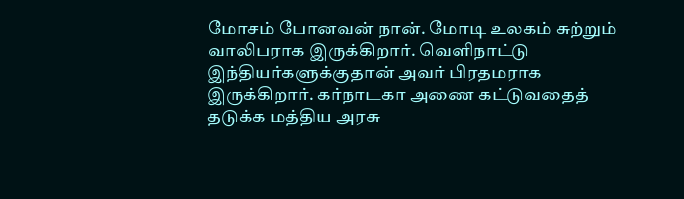மோசம் போனவன் நான். மோடி உலகம் சுற்றும் வாலிபராக இருக்கிறார். வெளிநாட்டு இந்தியர்களுக்குதான் அவர் பிரதமராக இருக்கிறார். கர்நாடகா அணை கட்டுவதைத் தடுக்க மத்திய அரசு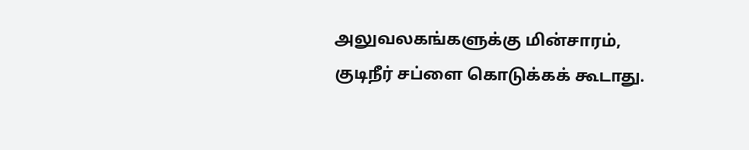அலுவலகங்களுக்கு மின்சாரம், குடிநீர் சப்ளை கொடுக்கக் கூடாது.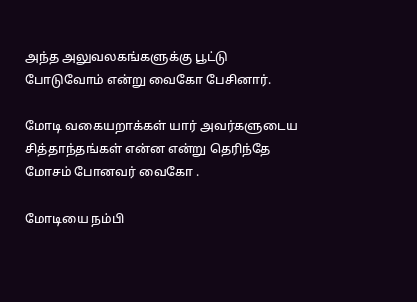அந்த அலுவலகங்களுக்கு பூட்டு போடுவோம் என்று வைகோ பேசினார்.

மோடி வகையறாக்கள் யார் அவர்களுடைய சித்தாந்தங்கள் என்ன என்று தெரிந்தே மோசம் போனவர் வைகோ .

மோடியை நம்பி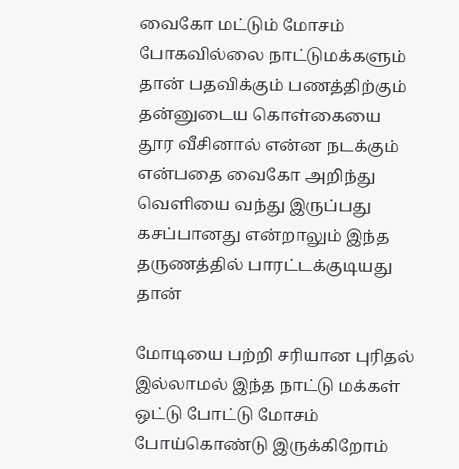வைகோ மட்டும் மோசம் போகவில்லை நாட்டுமக்களும் தான் பதவிக்கும் பணத்திற்கும் தன்னுடைய கொள்கையை தூர வீசினால் என்ன நடக்கும் என்பதை வைகோ அறிந்து வெளியை வந்து இருப்பது கசப்பானது என்றாலும் இந்த தருணத்தில் பாரட்டக்குடியது தான்

மோடியை பற்றி சரியான புரிதல் இல்லாமல் இந்த நாட்டு மக்கள் ஒட்டு போட்டு மோசம் போய்கொண்டு இருக்கிறோம்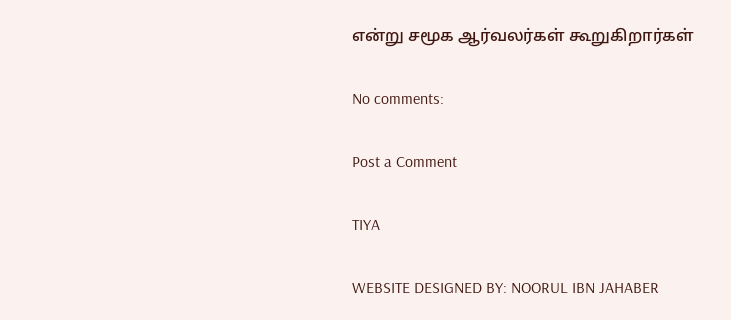என்று சமூக ஆர்வலர்கள் கூறுகிறார்கள்

No comments:

Post a Comment

TIYA

WEBSITE DESIGNED BY: NOORUL IBN JAHABER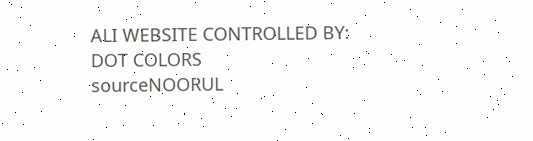ALI WEBSITE CONTROLLED BY: DOT COLORS
sourceNOORUL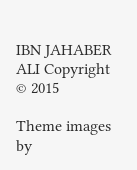IBN JAHABER ALI Copyright © 2015

Theme images by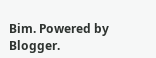Bim. Powered by Blogger.